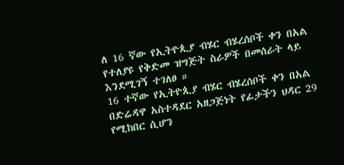ለ 16 ኛው የኢትዮጲያ ብሄር ብሄረሰቦች ቀን በአል የተለያዩ የቅድመ ዝግጅት ስራዎች በመሰራት ላይ እንደሚገኝ ተገለፀ ።
16 ተኛው የኢትዮጲያ ብሄር ብሄረሰቦች ቀን በአል በድሬዳዋ አስተዳደር አዘጋጅነት የፊታችን ህዳር 29 የሚከበር ሲሆን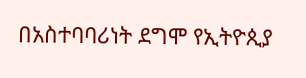በአስተባባሪነት ደግሞ የኢትዮጲያ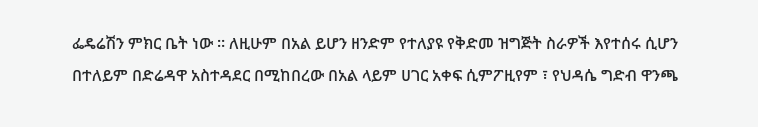ፌዴሬሽን ምክር ቤት ነው ። ለዚሁም በአል ይሆን ዘንድም የተለያዩ የቅድመ ዝግጅት ስራዎች እየተሰሩ ሲሆን በተለይም በድሬዳዋ አስተዳደር በሚከበረው በአል ላይም ሀገር አቀፍ ሲምፖዚየም ፣ የህዳሴ ግድብ ዋንጫ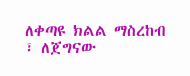ለቀጣዩ ክልል ማስረከብ ፣ ለጀግናው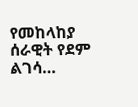የመከላከያ ሰራዊት የደም ልገሳ…